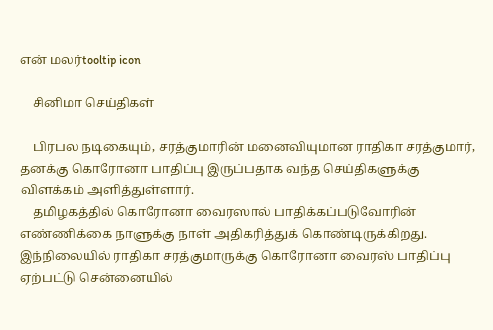என் மலர்tooltip icon

    சினிமா செய்திகள்

    பிரபல நடிகையும், சரத்குமாரின் மனைவியுமான ராதிகா சரத்குமார், தனக்கு கொரோனா பாதிப்பு இருப்பதாக வந்த செய்திகளுக்கு விளக்கம் அளித்துள்ளார்.
    தமிழகத்தில் கொரோனா வைரஸால் பாதிக்கப்படுவோரின் எண்ணிக்கை நாளுக்கு நாள் அதிகரித்துக் கொண்டிருக்கிறது. இந்நிலையில் ராதிகா சரத்குமாருக்கு கொரோனா வைரஸ் பாதிப்பு ஏற்பட்டு சென்னையில்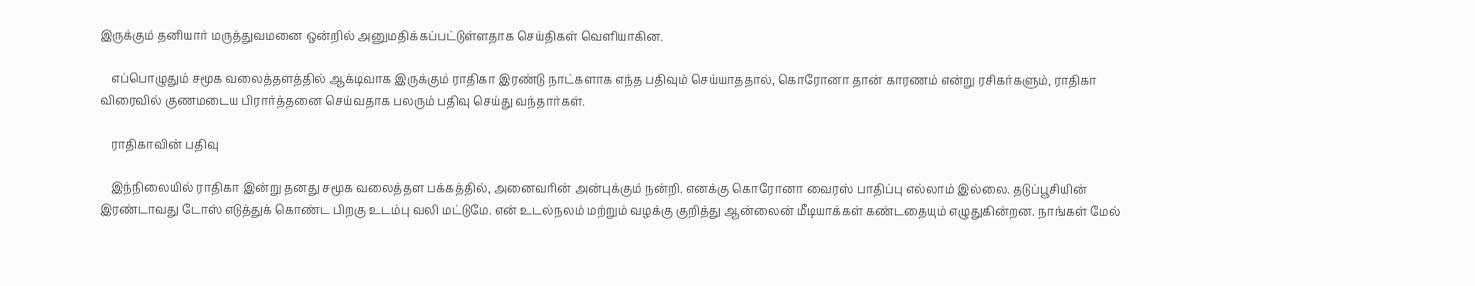இருக்கும் தனியார் மருத்துவமனை ஒன்றில் அனுமதிக்கப்பட்டுள்ளதாக செய்திகள் வெளியாகின.

    எப்பொழுதும் சமூக வலைத்தளத்தில் ஆக்டிவாக இருக்கும் ராதிகா இரண்டு நாட்களாக எந்த பதிவும் செய்யாததால், கொரோனா தான் காரணம் என்று ரசிகர்களும், ராதிகா விரைவில் குணமடைய பிரார்த்தனை செய்வதாக பலரும் பதிவு செய்து வந்தார்கள்.

    ராதிகாவின் பதிவு

    இந்நிலையில் ராதிகா இன்று தனது சமூக வலைத்தள பக்கத்தில், அனைவரின் அன்புக்கும் நன்றி. எனக்கு கொரோனா வைரஸ் பாதிப்பு எல்லாம் இல்லை. தடுப்பூசியின் இரண்டாவது டோஸ் எடுத்துக் கொண்ட பிறகு உடம்பு வலி மட்டுமே. என் உடல்நலம் மற்றும் வழக்கு குறித்து ஆன்லைன் மீடியாக்கள் கண்டதையும் எழுதுகின்றன. நாங்கள் மேல்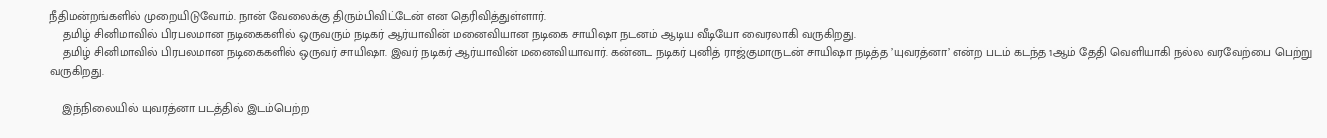நீதிமன்றங்களில் முறையிடுவோம். நான் வேலைக்கு திரும்பிவிட்டேன் என தெரிவித்துள்ளார்.
    தமிழ் சினிமாவில் பிரபலமான நடிகைகளில் ஒருவரும் நடிகர் ஆர்யாவின் மனைவியான நடிகை சாயிஷா நடனம் ஆடிய வீடியோ வைரலாகி வருகிறது.
    தமிழ் சினிமாவில் பிரபலமான நடிகைகளில் ஒருவர் சாயிஷா. இவர் நடிகர் ஆர்யாவின் மனைவியாவார். கன்னட நடிகர் புனித் ராஜ்குமாருடன் சாயிஷா நடித்த ’யுவரத்னா’ என்ற படம் கடந்த 1ஆம் தேதி வெளியாகி நல்ல வரவேற்பை பெற்று வருகிறது.

    இந்நிலையில் யுவரத்னா படத்தில் இடம்பெற்ற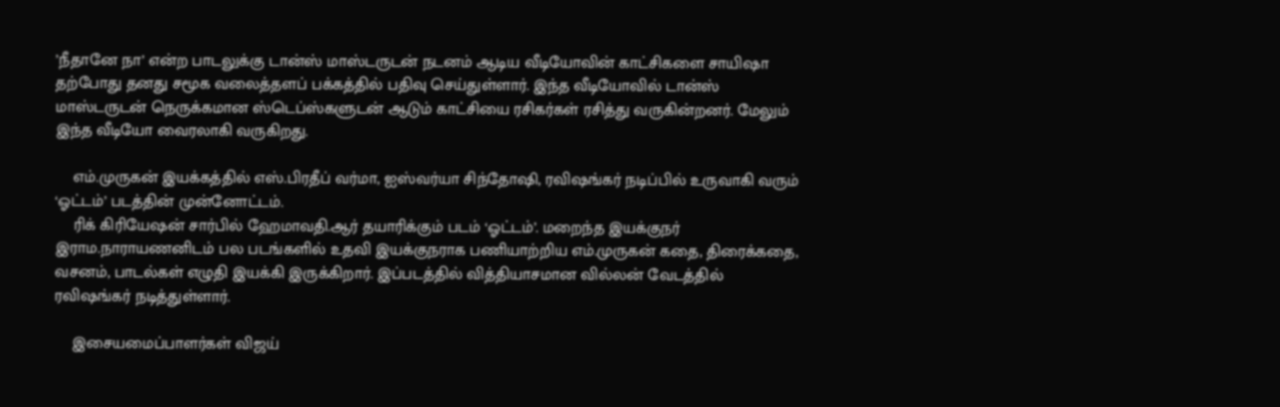’நீதானே நா’ என்ற பாடலுக்கு டான்ஸ் மாஸ்டருடன் நடனம் ஆடிய வீடியோவின் காட்சிகளை சாயிஷா தற்போது தனது சமூக வலைத்தளப் பக்கத்தில் பதிவு செய்துள்ளார். இந்த வீடியோவில் டான்ஸ் மாஸ்டருடன் நெருக்கமான ஸ்டெப்ஸ்களுடன் ஆடும் காட்சியை ரசிகர்கள் ரசித்து வருகின்றனர். மேலும் இந்த வீடியோ வைரலாகி வருகிறது.

    எம்.முருகன் இயக்கத்தில் எஸ்.பிரதீப் வர்மா, ஐஸ்வர்யா சிந்தோஷி, ரவிஷங்கர் நடிப்பில் உருவாகி வரும் ‘ஓட்டம்’ படத்தின் முன்னோட்டம்.
    ரிக் கிரியேஷன் சார்பில் ஹேமாவதி.ஆர் தயாரிக்கும் படம் ‘ஓட்டம்’. மறைந்த இயக்குநர் இராம.நாராயணனிடம் பல படங்களில் உதவி இயக்குநராக பணியாற்றிய எம்.முருகன் கதை, திரைக்கதை, வசனம், பாடல்கள் எழுதி இயக்கி இருக்கிறார். இப்படத்தில் வித்தியாசமான வில்லன் வேடத்தில் ரவிஷங்கர் நடித்துள்ளார்.

    இசையமைப்பாளர்கள் விஜய்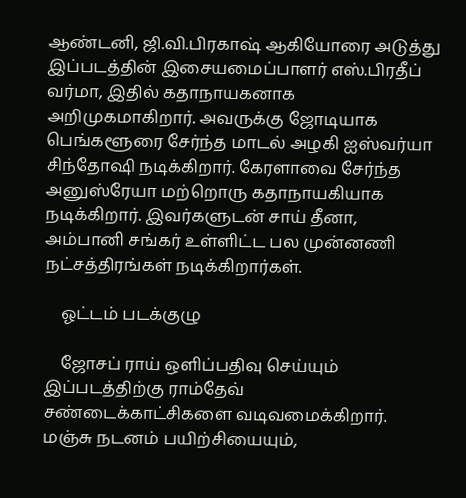ஆண்டனி, ஜி.வி.பிரகாஷ் ஆகியோரை அடுத்து இப்படத்தின் இசையமைப்பாளர் எஸ்.பிரதீப் வர்மா, இதில் கதாநாயகனாக அறிமுகமாகிறார். அவருக்கு ஜோடியாக பெங்களூரை சேர்ந்த மாடல் அழகி ஐஸ்வர்யா சிந்தோஷி நடிக்கிறார். கேரளாவை சேர்ந்த அனுஸ்ரேயா மற்றொரு கதாநாயகியாக நடிக்கிறார். இவர்களுடன் சாய் தீனா, அம்பானி சங்கர் உள்ளிட்ட பல முன்னணி நட்சத்திரங்கள் நடிக்கிறார்கள்.

    ஓட்டம் படக்குழு

    ஜோசப் ராய் ஒளிப்பதிவு செய்யும் இப்படத்திற்கு ராம்தேவ் சண்டைக்காட்சிகளை வடிவமைக்கிறார். மஞ்சு நடனம் பயிற்சியையும்,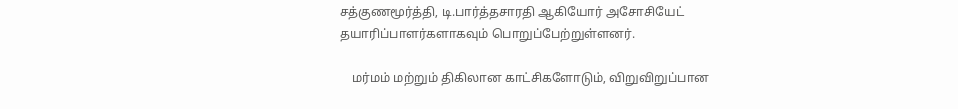சத்குணமூர்த்தி, டி.பார்த்தசாரதி ஆகியோர் அசோசியேட் தயாரிப்பாளர்களாகவும் பொறுப்பேற்றுள்ளனர்.

    மர்மம் மற்றும் திகிலான காட்சிகளோடும், விறுவிறுப்பான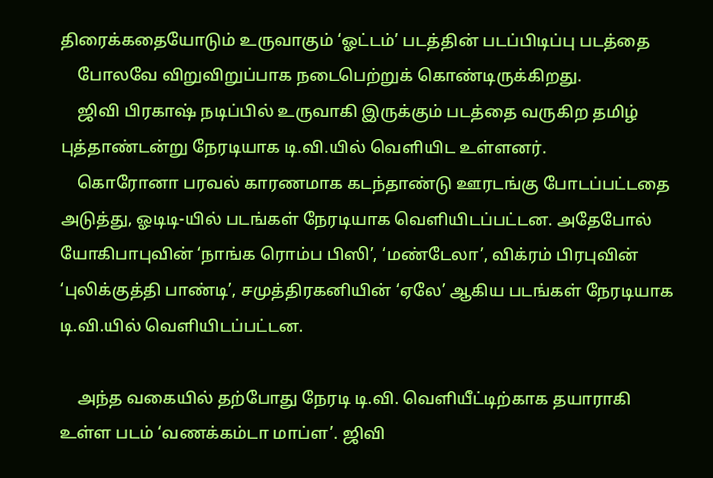திரைக்கதையோடும் உருவாகும் ‘ஓட்டம்’ படத்தின் படப்பிடிப்பு படத்தை
    போலவே விறுவிறுப்பாக நடைபெற்றுக் கொண்டிருக்கிறது.
    ஜிவி பிரகாஷ் நடிப்பில் உருவாகி இருக்கும் படத்தை வருகிற தமிழ் புத்தாண்டன்று நேரடியாக டி.வி.யில் வெளியிட உள்ளனர்.
    கொரோனா பரவல் காரணமாக கடந்தாண்டு ஊரடங்கு போடப்பட்டதை அடுத்து, ஓடிடி-யில் படங்கள் நேரடியாக வெளியிடப்பட்டன. அதேபோல் யோகிபாபுவின் ‘நாங்க ரொம்ப பிஸி’, ‘மண்டேலா’, விக்ரம் பிரபுவின் ‘புலிக்குத்தி பாண்டி’, சமுத்திரகனியின் ‘ஏலே’ ஆகிய படங்கள் நேரடியாக டி.வி.யில் வெளியிடப்பட்டன.

    அந்த வகையில் தற்போது நேரடி டி.வி. வெளியீட்டிற்காக தயாராகி உள்ள படம் ‘வணக்கம்டா மாப்ள’. ஜிவி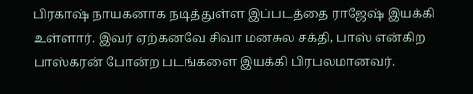பிரகாஷ் நாயகனாக நடித்துள்ள இப்படத்தை ராஜேஷ் இயக்கி உள்ளார். இவர் ஏற்கனவே சிவா மனசுல சக்தி, பாஸ் என்கிற பாஸ்கரன் போன்ற படங்களை இயக்கி பிரபலமானவர்.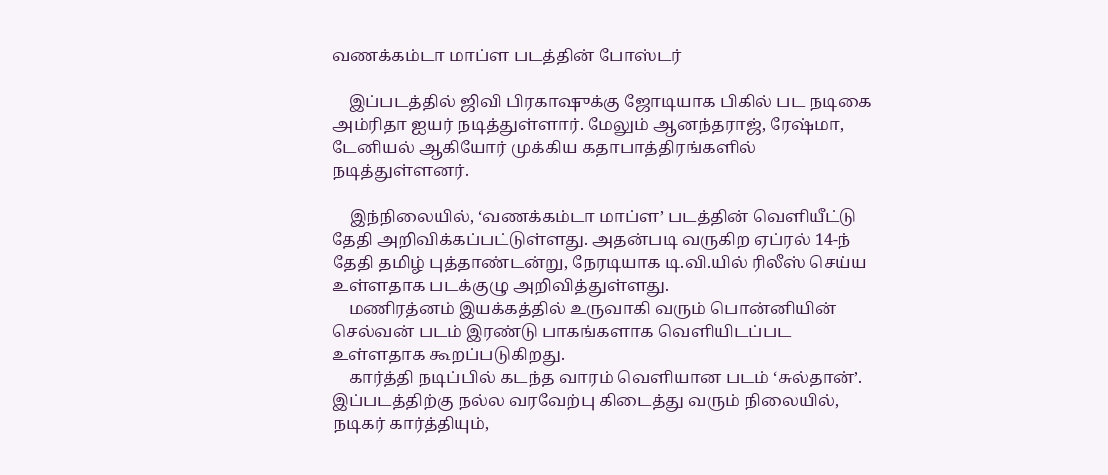வணக்கம்டா மாப்ள படத்தின் போஸ்டர்

    இப்படத்தில் ஜிவி பிரகாஷுக்கு ஜோடியாக பிகில் பட நடிகை அம்ரிதா ஐயர் நடித்துள்ளார். மேலும் ஆனந்தராஜ், ரேஷ்மா, டேனியல் ஆகியோர் முக்கிய கதாபாத்திரங்களில் நடித்துள்ளனர்.

    இந்நிலையில், ‘வணக்கம்டா மாப்ள’ படத்தின் வெளியீட்டு தேதி அறிவிக்கப்பட்டுள்ளது. அதன்படி வருகிற ஏப்ரல் 14-ந் தேதி தமிழ் புத்தாண்டன்று, நேரடியாக டி.வி.யில் ரிலீஸ் செய்ய உள்ளதாக படக்குழு அறிவித்துள்ளது.
    மணிரத்னம் இயக்கத்தில் உருவாகி வரும் பொன்னியின் செல்வன் படம் இரண்டு பாகங்களாக வெளியிடப்பட உள்ளதாக கூறப்படுகிறது.
    கார்த்தி நடிப்பில் கடந்த வாரம் வெளியான படம் ‘சுல்தான்’. இப்படத்திற்கு நல்ல வரவேற்பு கிடைத்து வரும் நிலையில், நடிகர் கார்த்தியும்,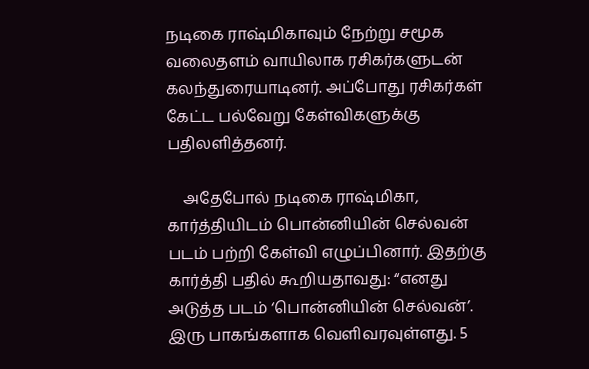நடிகை ராஷ்மிகாவும் நேற்று சமூக வலைதளம் வாயிலாக ரசிகர்களுடன் கலந்துரையாடினர். அப்போது ரசிகர்கள் கேட்ட பல்வேறு கேள்விகளுக்கு பதிலளித்தனர்.

    அதேபோல் நடிகை ராஷ்மிகா, கார்த்தியிடம் பொன்னியின் செல்வன் படம் பற்றி கேள்வி எழுப்பினார். இதற்கு கார்த்தி பதில் கூறியதாவது: “எனது அடுத்த படம் ‘பொன்னியின் செல்வன்’. இரு பாகங்களாக வெளிவரவுள்ளது. 5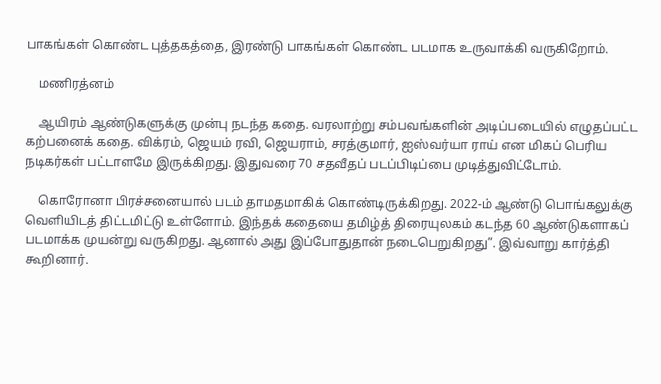பாகங்கள் கொண்ட புத்தகத்தை, இரண்டு பாகங்கள் கொண்ட படமாக உருவாக்கி வருகிறோம்.

    மணிரத்னம்

    ஆயிரம் ஆண்டுகளுக்கு முன்பு நடந்த கதை. வரலாற்று சம்பவங்களின் அடிப்படையில் எழுதப்பட்ட கற்பனைக் கதை. விக்ரம், ஜெயம் ரவி, ஜெயராம், சரத்குமார், ஐஸ்வர்யா ராய் என மிகப் பெரிய நடிகர்கள் பட்டாளமே இருக்கிறது. இதுவரை 70 சதவீதப் படப்பிடிப்பை முடித்துவிட்டோம்.

    கொரோனா பிரச்சனையால் படம் தாமதமாகிக் கொண்டிருக்கிறது. 2022-ம் ஆண்டு பொங்கலுக்கு வெளியிடத் திட்டமிட்டு உள்ளோம். இந்தக் கதையை தமிழ்த் திரையுலகம் கடந்த 60 ஆண்டுகளாகப் படமாக்க முயன்று வருகிறது. ஆனால் அது இப்போதுதான் நடைபெறுகிறது”. இவ்வாறு கார்த்தி கூறினார்.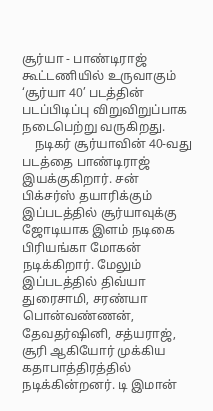சூர்யா - பாண்டிராஜ் கூட்டணியில் உருவாகும் ‘சூர்யா 40’ படத்தின் படப்பிடிப்பு விறுவிறுப்பாக நடைபெற்று வருகிறது.
    நடிகர் சூர்யாவின் 40-வது படத்தை பாண்டிராஜ் இயக்குகிறார். சன் பிக்சர்ஸ் தயாரிக்கும் இப்படத்தில் சூர்யாவுக்கு ஜோடியாக இளம் நடிகை பிரியங்கா மோகன் நடிக்கிறார். மேலும் இப்படத்தில் திவ்யா துரைசாமி, சரண்யா பொன்வண்ணன், தேவதர்ஷினி, சத்யராஜ், சூரி ஆகியோர் முக்கிய கதாபாத்திரத்தில் நடிக்கின்றனர். டி இமான்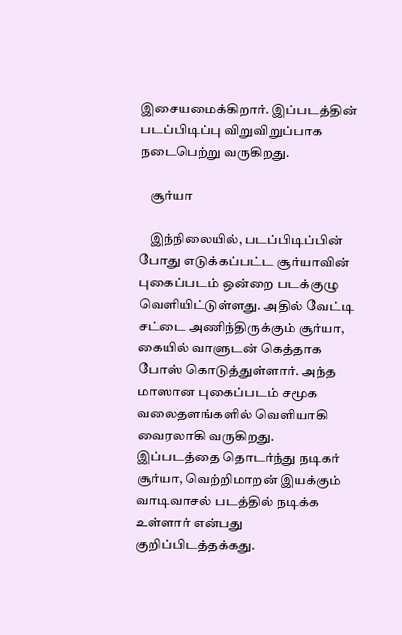இசையமைக்கிறார். இப்படத்தின் படப்பிடிப்பு விறுவிறுப்பாக நடைபெற்று வருகிறது.

    சூர்யா

    இந்நிலையில், படப்பிடிப்பின் போது எடுக்கப்பட்ட சூர்யாவின் புகைப்படம் ஒன்றை படக்குழு வெளியிட்டுள்ளது. அதில் வேட்டி சட்டை அணிந்திருக்கும் சூர்யா, கையில் வாளுடன் கெத்தாக போஸ் கொடுத்துள்ளார். அந்த மாஸான புகைப்படம் சமூக வலைதளங்களில் வெளியாகி வைரலாகி வருகிறது. இப்படத்தை தொடர்ந்து நடிகர் சூர்யா, வெற்றிமாறன் இயக்கும் வாடிவாசல் படத்தில் நடிக்க உள்ளார் என்பது குறிப்பிடத்தக்கது.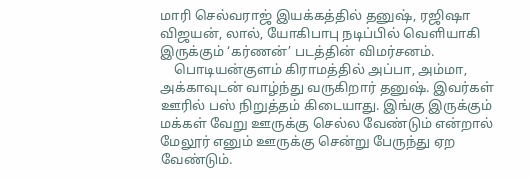மாரி செல்வராஜ் இயக்கத்தில் தனுஷ், ரஜிஷா விஜயன், லால், யோகிபாபு நடிப்பில் வெளியாகி இருக்கும் ‘கர்ணன்’ படத்தின் விமர்சனம்.
    பொடியன்குளம் கிராமத்தில் அப்பா, அம்மா, அக்காவுடன் வாழ்ந்து வருகிறார் தனுஷ். இவர்கள் ஊரில் பஸ் நிறுத்தம் கிடையாது. இங்கு இருக்கும் மக்கள் வேறு ஊருக்கு செல்ல வேண்டும் என்றால் மேலூர் எனும் ஊருக்கு சென்று பேருந்து ஏற வேண்டும்.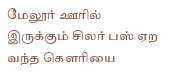மேலூர் ஊரில் இருக்கும் சிலர் பஸ் ஏற வந்த கௌரியை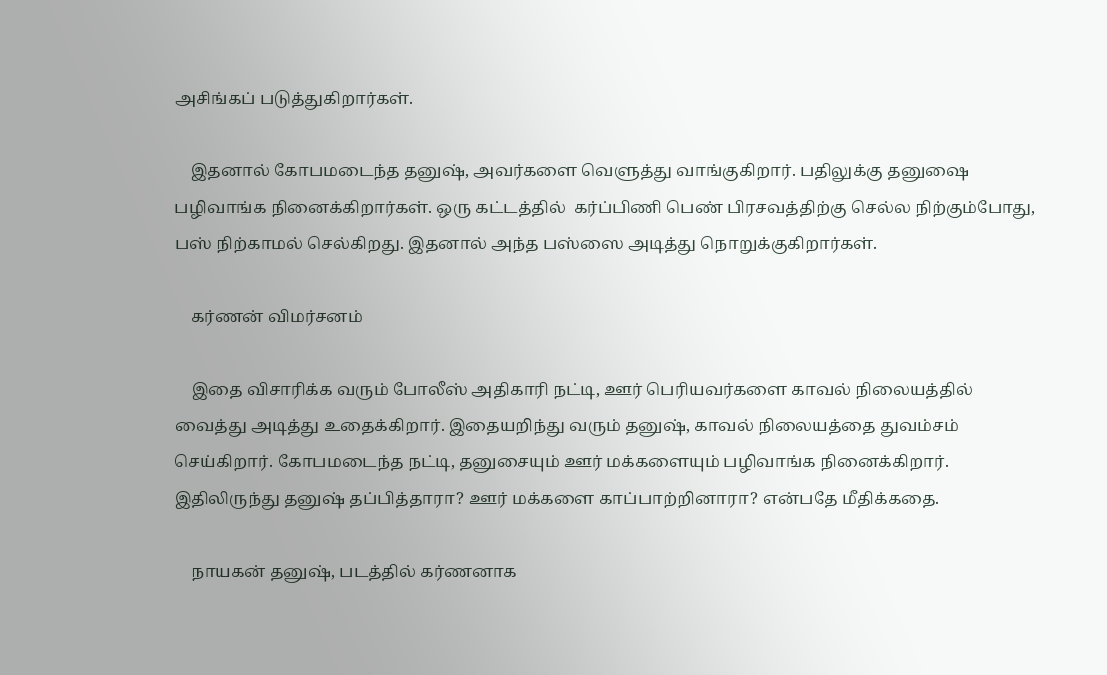அசிங்கப் படுத்துகிறார்கள்.

    இதனால் கோபமடைந்த தனுஷ், அவர்களை வெளுத்து வாங்குகிறார். பதிலுக்கு தனுஷை பழிவாங்க நினைக்கிறார்கள். ஒரு கட்டத்தில்  கர்ப்பிணி பெண் பிரசவத்திற்கு செல்ல நிற்கும்போது, பஸ் நிற்காமல் செல்கிறது. இதனால் அந்த பஸ்ஸை அடித்து நொறுக்குகிறார்கள்.

    கர்ணன் விமர்சனம்

    இதை விசாரிக்க வரும் போலீஸ் அதிகாரி நட்டி, ஊர் பெரியவர்களை காவல் நிலையத்தில் வைத்து அடித்து உதைக்கிறார். இதையறிந்து வரும் தனுஷ், காவல் நிலையத்தை துவம்சம் செய்கிறார். கோபமடைந்த நட்டி, தனுசையும் ஊர் மக்களையும் பழிவாங்க நினைக்கிறார். இதிலிருந்து தனுஷ் தப்பித்தாரா? ஊர் மக்களை காப்பாற்றினாரா? என்பதே மீதிக்கதை.

    நாயகன் தனுஷ், படத்தில் கர்ணனாக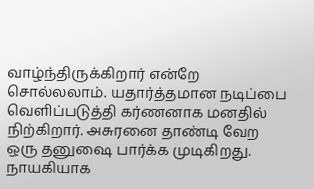வாழ்ந்திருக்கிறார் என்றே சொல்லலாம். யதார்த்தமான நடிப்பை வெளிப்படுத்தி கர்ணனாக மனதில் நிற்கிறார். அசுரனை தாண்டி வேற ஒரு தனுஷை பார்க்க முடிகிறது. நாயகியாக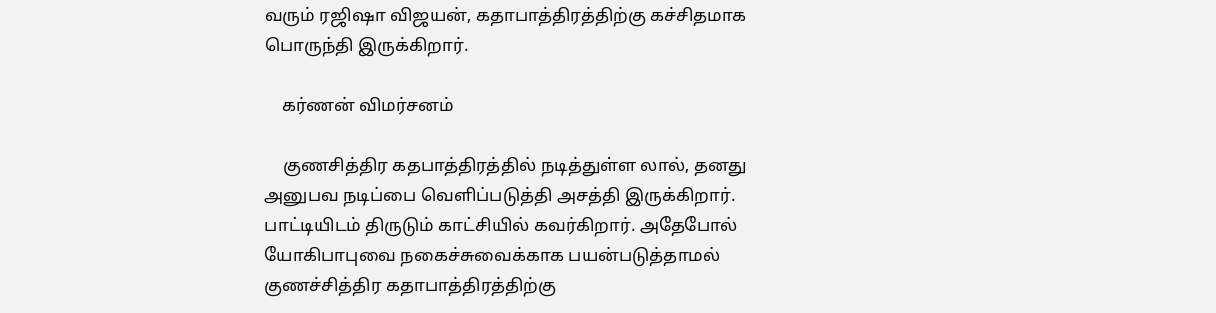வரும் ரஜிஷா விஜயன், கதாபாத்திரத்திற்கு கச்சிதமாக பொருந்தி இருக்கிறார்.

    கர்ணன் விமர்சனம்

    குணசித்திர கதபாத்திரத்தில் நடித்துள்ள லால், தனது அனுபவ நடிப்பை வெளிப்படுத்தி அசத்தி இருக்கிறார். பாட்டியிடம் திருடும் காட்சியில் கவர்கிறார். அதேபோல் யோகிபாபுவை நகைச்சுவைக்காக பயன்படுத்தாமல் குணச்சித்திர கதாபாத்திரத்திற்கு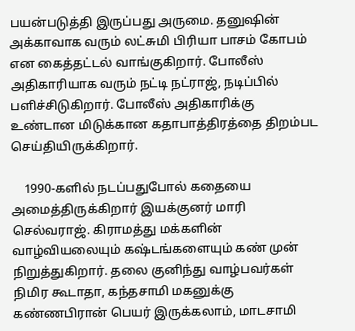பயன்படுத்தி இருப்பது அருமை. தனுஷின் அக்காவாக வரும் லட்சுமி பிரியா பாசம் கோபம் என கைத்தட்டல் வாங்குகிறார். போலீஸ் அதிகாரியாக வரும் நட்டி நட்ராஜ், நடிப்பில் பளிச்சிடுகிறார். போலீஸ் அதிகாரிக்கு உண்டான மிடுக்கான கதாபாத்திரத்தை திறம்பட செய்தியிருக்கிறார்.

    1990-களில் நடப்பதுபோல் கதையை அமைத்திருக்கிறார் இயக்குனர் மாரி செல்வராஜ். கிராமத்து மக்களின் வாழ்வியலையும் கஷ்டங்களையும் கண் முன் நிறுத்துகிறார். தலை குனிந்து வாழ்பவர்கள் நிமிர கூடாதா, கந்தசாமி மகனுக்கு கண்ணபிரான் பெயர் இருக்கலாம், மாடசாமி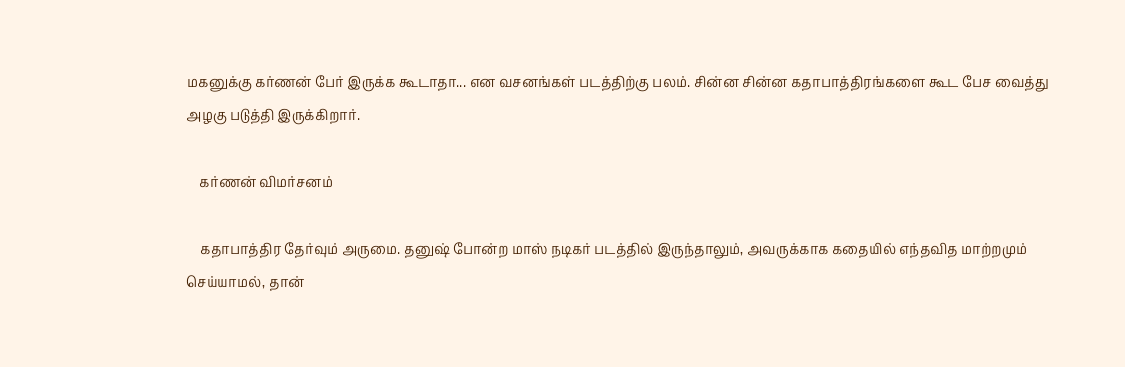மகனுக்கு கர்ணன் பேர் இருக்க கூடாதா... என வசனங்கள் படத்திற்கு பலம். சின்ன சின்ன கதாபாத்திரங்களை கூட பேச வைத்து அழகு படுத்தி இருக்கிறார்.

    கர்ணன் விமர்சனம்

    கதாபாத்திர தேர்வும் அருமை. தனுஷ் போன்ற மாஸ் நடிகர் படத்தில் இருந்தாலும், அவருக்காக கதையில் எந்தவித மாற்றமும் செய்யாமல், தான்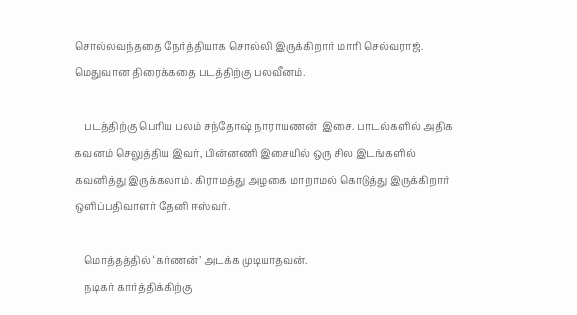சொல்லவந்ததை நேர்த்தியாக சொல்லி இருக்கிறார் மாரி செல்வராஜ். மெதுவான திரைக்கதை படத்திற்கு பலவீனம்.

    படத்திற்கு பெரிய பலம் சந்தோஷ் நாராயணன்  இசை. பாடல்களில் அதிக கவனம் செலுத்திய இவர், பின்னணி இசையில் ஒரு சில இடங்களில் கவனித்து இருக்கலாம். கிராமத்து அழகை மாறாமல் கொடுத்து இருக்கிறார் ஒளிப்பதிவாளர் தேனி ஈஸ்வர்.

    மொத்தத்தில் ‘கர்ணன்’ அடக்க முடியாதவன்.
    நடிகர் கார்த்திக்கிற்கு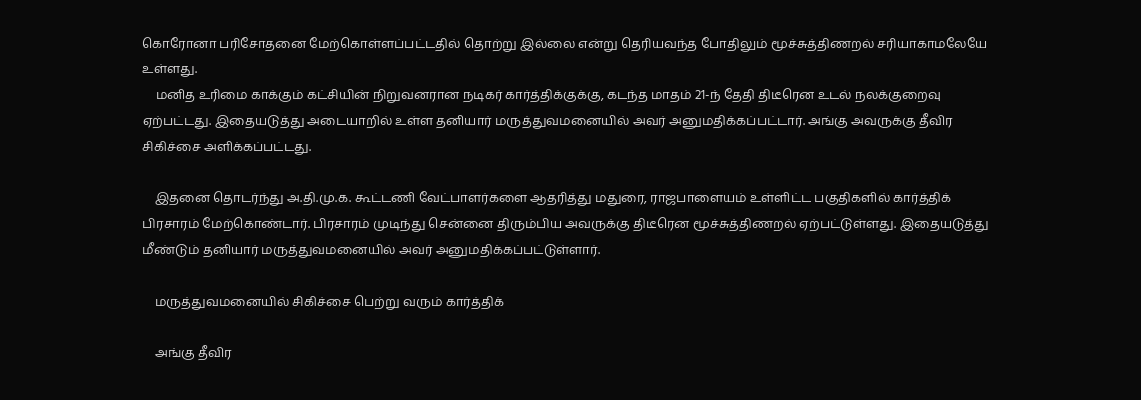கொரோனா பரிசோதனை மேற்கொள்ளப்பட்டதில் தொற்று இல்லை என்று தெரியவந்த போதிலும் மூச்சுத்திணறல் சரியாகாமலேயே உள்ளது.
    மனித உரிமை காக்கும் கட்சியின் நிறுவனரான நடிகர் கார்த்திக்குக்கு, கடந்த மாதம் 21-ந் தேதி திடீரென உடல் நலக்குறைவு ஏற்பட்டது. இதையடுத்து அடையாறில் உள்ள தனியார் மருத்துவமனையில் அவர் அனுமதிக்கப்பட்டார். அங்கு அவருக்கு தீவிர சிகிச்சை அளிக்கப்பட்டது.

    இதனை தொடர்ந்து அ.தி.மு.க. கூட்டணி வேட்பாளர்களை ஆதரித்து மதுரை, ராஜபாளையம் உள்ளிட்ட பகுதிகளில் கார்த்திக் பிரசாரம் மேற்கொண்டார். பிரசாரம் முடிந்து சென்னை திரும்பிய அவருக்கு திடீரென மூச்சுத்திணறல் ஏற்பட்டுள்ளது. இதையடுத்து மீண்டும் தனியார் மருத்துவமனையில் அவர் அனுமதிக்கப்பட்டுள்ளார்.

    மருத்துவமனையில் சிகிச்சை பெற்று வரும் கார்த்திக்

    அங்கு தீவிர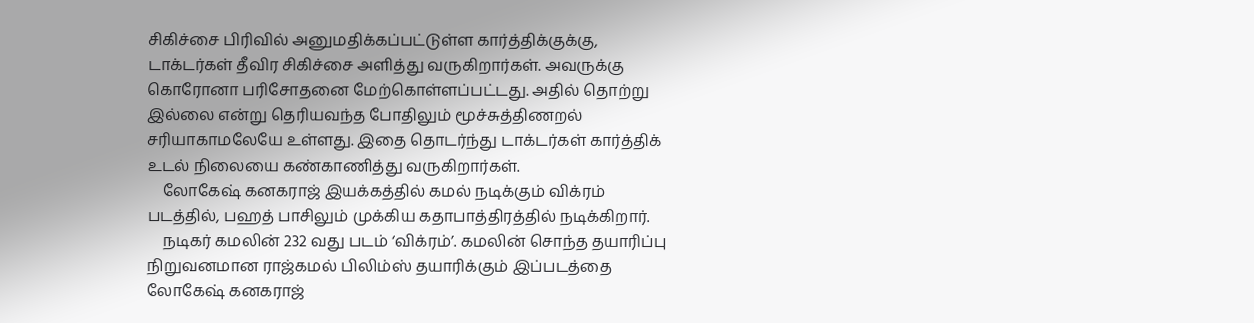சிகிச்சை பிரிவில் அனுமதிக்கப்பட்டுள்ள கார்த்திக்குக்கு, டாக்டர்கள் தீவிர சிகிச்சை அளித்து வருகிறார்கள். அவருக்கு கொரோனா பரிசோதனை மேற்கொள்ளப்பட்டது. அதில் தொற்று இல்லை என்று தெரியவந்த போதிலும் மூச்சுத்திணறல் சரியாகாமலேயே உள்ளது. இதை தொடர்ந்து டாக்டர்கள் கார்த்திக் உடல் நிலையை கண்காணித்து வருகிறார்கள்.
    லோகேஷ் கனகராஜ் இயக்கத்தில் கமல் நடிக்கும் விக்ரம் படத்தில், பஹத் பாசிலும் முக்கிய கதாபாத்திரத்தில் நடிக்கிறார்.
    நடிகர் கமலின் 232 வது படம் ‘விக்ரம்’. கமலின் சொந்த தயாரிப்பு நிறுவனமான ராஜ்கமல் பிலிம்ஸ் தயாரிக்கும் இப்படத்தை லோகேஷ் கனகராஜ்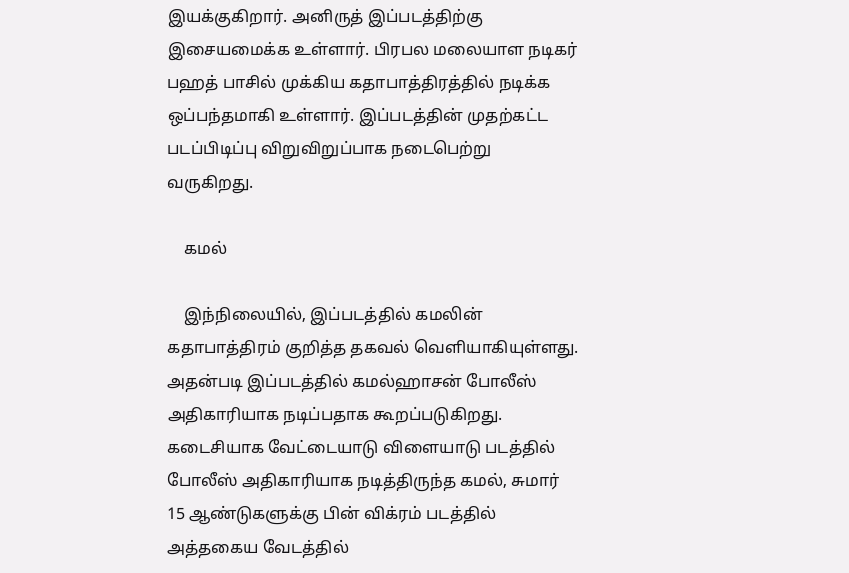இயக்குகிறார். அனிருத் இப்படத்திற்கு இசையமைக்க உள்ளார். பிரபல மலையாள நடிகர் பஹத் பாசில் முக்கிய கதாபாத்திரத்தில் நடிக்க ஒப்பந்தமாகி உள்ளார். இப்படத்தின் முதற்கட்ட படப்பிடிப்பு விறுவிறுப்பாக நடைபெற்று வருகிறது.

    கமல்

    இந்நிலையில், இப்படத்தில் கமலின் கதாபாத்திரம் குறித்த தகவல் வெளியாகியுள்ளது. அதன்படி இப்படத்தில் கமல்ஹாசன் போலீஸ் அதிகாரியாக நடிப்பதாக கூறப்படுகிறது. கடைசியாக வேட்டையாடு விளையாடு படத்தில் போலீஸ் அதிகாரியாக நடித்திருந்த கமல், சுமார் 15 ஆண்டுகளுக்கு பின் விக்ரம் படத்தில் அத்தகைய வேடத்தில்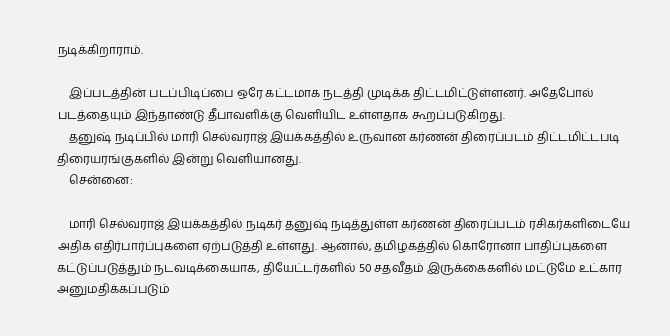நடிக்கிறாராம்.

    இப்படத்தின் படப்பிடிப்பை ஒரே கட்டமாக நடத்தி முடிக்க திட்டமிட்டுள்ளனர். அதேபோல் படத்தையும் இந்தாண்டு தீபாவளிக்கு வெளியிட உள்ளதாக கூறப்படுகிறது.
    தனுஷ் நடிப்பில் மாரி செல்வராஜ் இயக்கத்தில் உருவான கர்ணன் திரைப்படம் திட்டமிட்டபடி திரையரங்குகளில் இன்று வெளியானது.
    சென்னை:

    மாரி செல்வராஜ் இயக்கத்தில் நடிகர் தனுஷ் நடித்துள்ள கர்ணன் திரைப்படம் ரசிகர்களிடையே அதிக எதிர்பார்ப்புகளை ஏற்படுத்தி உள்ளது. ஆனால், தமிழகத்தில் கொரோனா பாதிப்புகளை கட்டுப்படுத்தும் நடவடிக்கையாக, தியேட்டர்களில் 50 சதவீதம் இருக்கைகளில் மட்டுமே உட்கார அனுமதிக்கப்படும்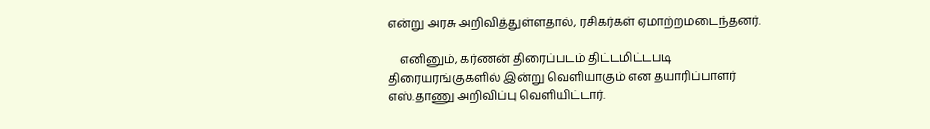என்று அரசு அறிவித்துள்ளதால், ரசிகர்கள் ஏமாற்றமடைந்தனர்.

    எனினும், கர்ணன் திரைப்படம் திட்டமிட்டபடி திரையரங்குகளில் இன்று வெளியாகும் என தயாரிப்பாளர் எஸ்.தாணு அறிவிப்பு வெளியிட்டார்.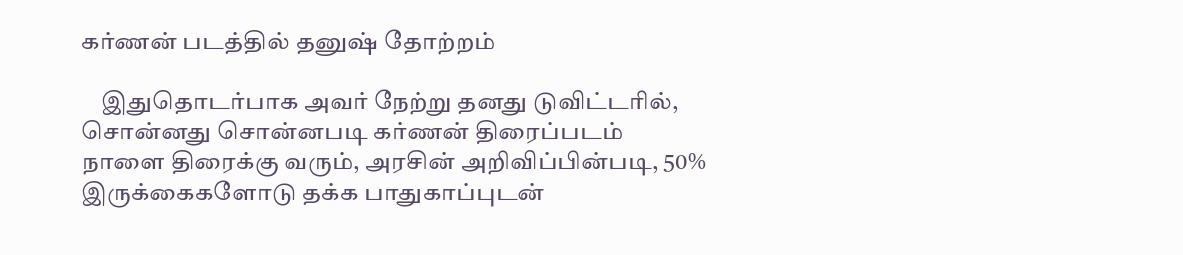கர்ணன் படத்தில் தனுஷ் தோற்றம்

    இதுதொடர்பாக அவர் நேற்று தனது டுவிட்டரில், சொன்னது சொன்னபடி கர்ணன் திரைப்படம் நாளை திரைக்கு வரும், அரசின் அறிவிப்பின்படி, 50% இருக்கைகளோடு தக்க பாதுகாப்புடன்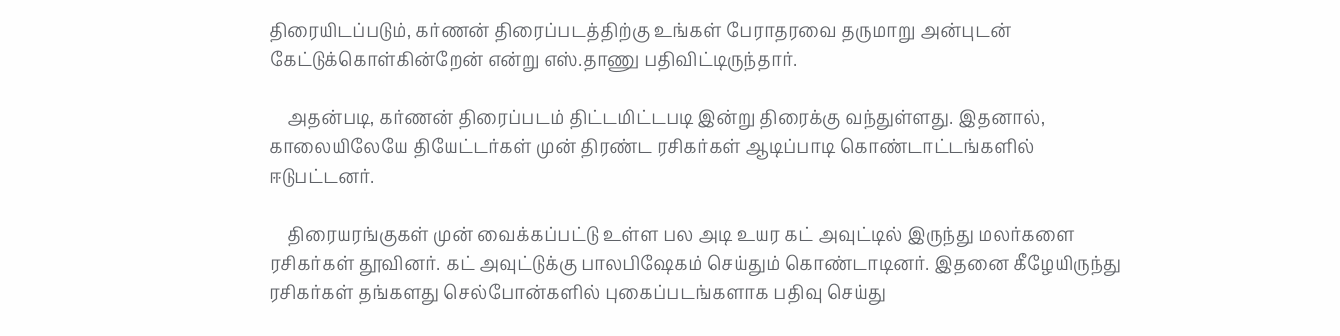திரையிடப்படும், கர்ணன் திரைப்படத்திற்கு உங்கள் பேராதரவை தருமாறு அன்புடன் கேட்டுக்கொள்கின்றேன் என்று எஸ்.தாணு பதிவிட்டிருந்தார்.

    அதன்படி, கர்ணன் திரைப்படம் திட்டமிட்டபடி இன்று திரைக்கு வந்துள்ளது. இதனால், காலையிலேயே தியேட்டர்கள் முன் திரண்ட ரசிகர்கள் ஆடிப்பாடி கொண்டாட்டங்களில் ஈடுபட்டனர்.

    திரையரங்குகள் முன் வைக்கப்பட்டு உள்ள பல அடி உயர கட் அவுட்டில் இருந்து மலர்களை ரசிகர்கள் தூவினர். கட் அவுட்டுக்கு பாலபிஷேகம் செய்தும் கொண்டாடினர். இதனை கீழேயிருந்து ரசிகர்கள் தங்களது செல்போன்களில் புகைப்படங்களாக பதிவு செய்து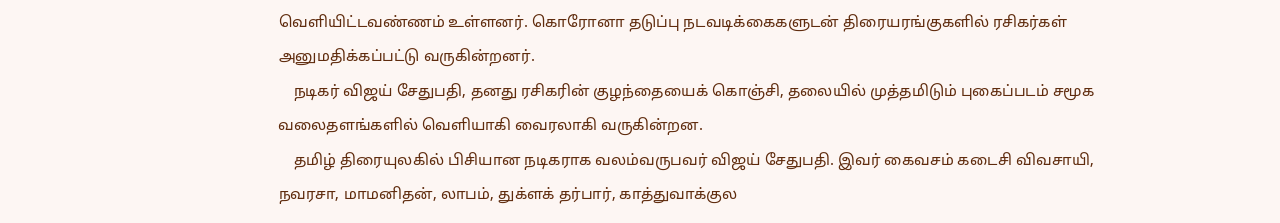வெளியிட்டவண்ணம் உள்ளனர். கொரோனா தடுப்பு நடவடிக்கைகளுடன் திரையரங்குகளில் ரசிகர்கள் அனுமதிக்கப்பட்டு வருகின்றனர்.
    நடிகர் விஜய் சேதுபதி, தனது ரசிகரின் குழந்தையைக் கொஞ்சி, தலையில் முத்தமிடும் புகைப்படம் சமூக வலைதளங்களில் வெளியாகி வைரலாகி வருகின்றன.
    தமிழ் திரையுலகில் பிசியான நடிகராக வலம்வருபவர் விஜய் சேதுபதி. இவர் கைவசம் கடைசி விவசாயி, நவரசா, மாமனிதன், லாபம், துக்ளக் தர்பார், காத்துவாக்குல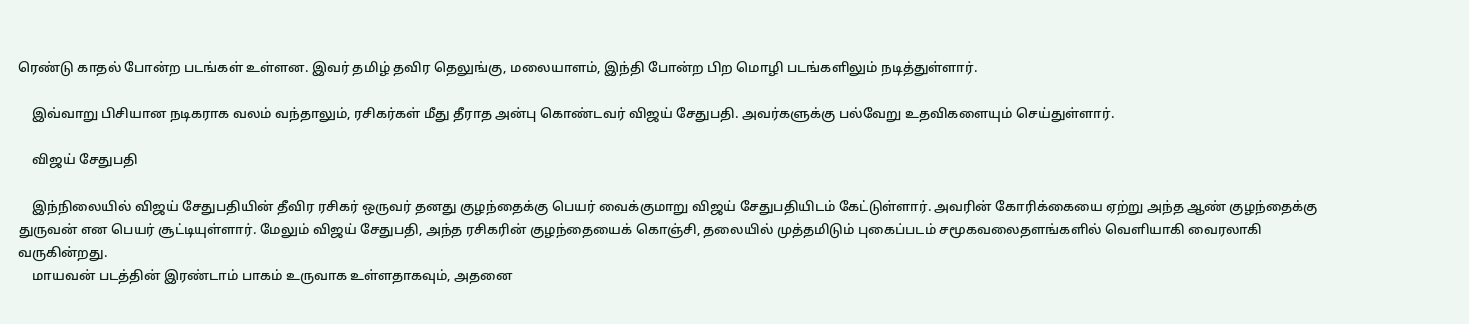ரெண்டு காதல் போன்ற படங்கள் உள்ளன. இவர் தமிழ் தவிர தெலுங்கு, மலையாளம், இந்தி போன்ற பிற மொழி படங்களிலும் நடித்துள்ளார்.

    இவ்வாறு பிசியான நடிகராக வலம் வந்தாலும், ரசிகர்கள் மீது தீராத அன்பு கொண்டவர் விஜய் சேதுபதி. அவர்களுக்கு பல்வேறு உதவிகளையும் செய்துள்ளார்.

    விஜய் சேதுபதி

    இந்நிலையில் விஜய் சேதுபதியின் தீவிர ரசிகர் ஒருவர் தனது குழந்தைக்கு பெயர் வைக்குமாறு விஜய் சேதுபதியிடம் கேட்டுள்ளார். அவரின் கோரிக்கையை ஏற்று அந்த ஆண் குழந்தைக்கு துருவன் என பெயர் சூட்டியுள்ளார். மேலும் விஜய் சேதுபதி, அந்த ரசிகரின் குழந்தையைக் கொஞ்சி, தலையில் முத்தமிடும் புகைப்படம் சமூகவலைதளங்களில் வெளியாகி வைரலாகி வருகின்றது.
    மாயவன் படத்தின் இரண்டாம் பாகம் உருவாக உள்ளதாகவும், அதனை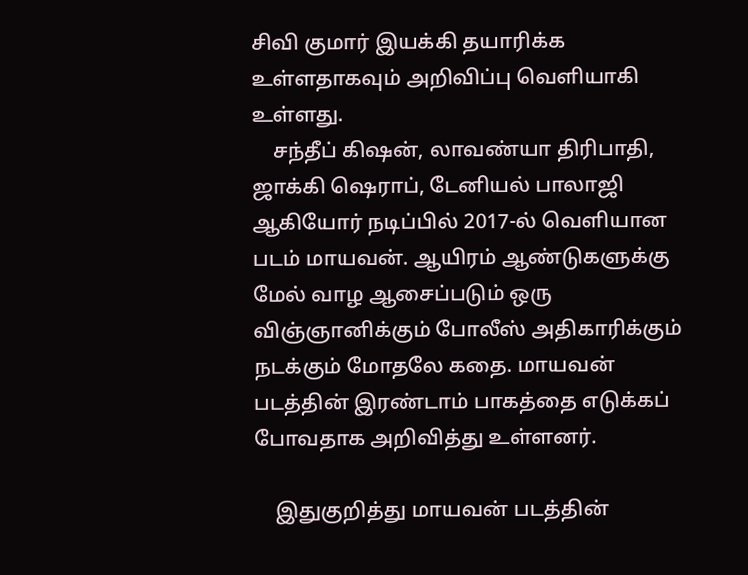சிவி குமார் இயக்கி தயாரிக்க உள்ளதாகவும் அறிவிப்பு வெளியாகி உள்ளது.
    சந்தீப் கிஷன், லாவண்யா திரிபாதி, ஜாக்கி ஷெராப், டேனியல் பாலாஜி ஆகியோர் நடிப்பில் 2017-ல் வெளியான படம் மாயவன். ஆயிரம் ஆண்டுகளுக்கு மேல் வாழ ஆசைப்படும் ஒரு விஞ்ஞானிக்கும் போலீஸ் அதிகாரிக்கும் நடக்கும் மோதலே கதை. மாயவன் படத்தின் இரண்டாம் பாகத்தை எடுக்கப் போவதாக அறிவித்து உள்ளனர்.

    இதுகுறித்து மாயவன் படத்தின்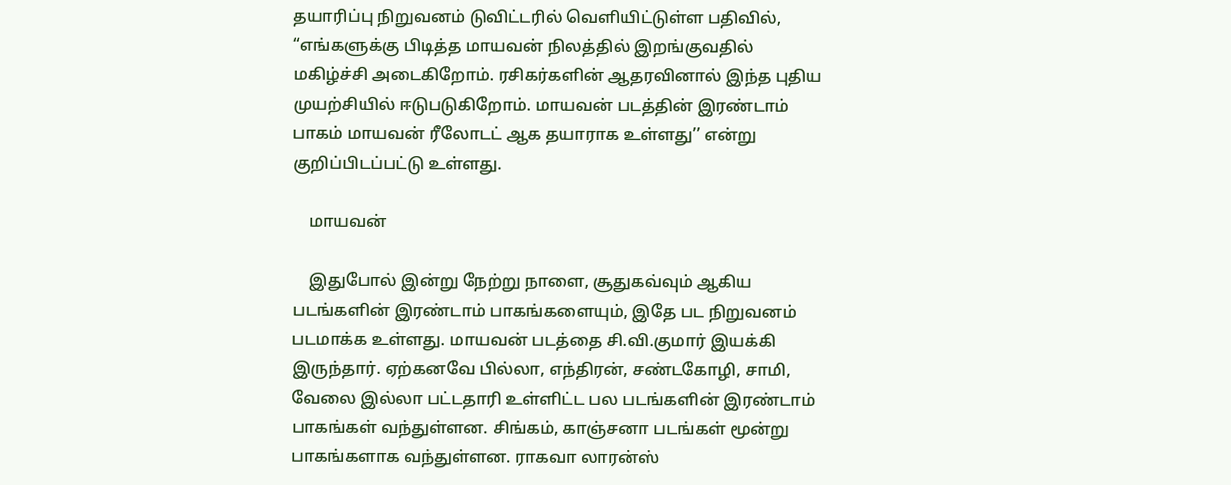தயாரிப்பு நிறுவனம் டுவிட்டரில் வெளியிட்டுள்ள பதிவில், “எங்களுக்கு பிடித்த மாயவன் நிலத்தில் இறங்குவதில் மகிழ்ச்சி அடைகிறோம். ரசிகர்களின் ஆதரவினால் இந்த புதிய முயற்சியில் ஈடுபடுகிறோம். மாயவன் படத்தின் இரண்டாம் பாகம் மாயவன் ரீலோடட் ஆக தயாராக உள்ளது’’ என்று குறிப்பிடப்பட்டு உள்ளது.

    மாயவன்

    இதுபோல் இன்று நேற்று நாளை, சூதுகவ்வும் ஆகிய படங்களின் இரண்டாம் பாகங்களையும், இதே பட நிறுவனம் படமாக்க உள்ளது. மாயவன் படத்தை சி.வி.குமார் இயக்கி இருந்தார். ஏற்கனவே பில்லா, எந்திரன், சண்டகோழி, சாமி, வேலை இல்லா பட்டதாரி உள்ளிட்ட பல படங்களின் இரண்டாம் பாகங்கள் வந்துள்ளன. சிங்கம், காஞ்சனா படங்கள் மூன்று பாகங்களாக வந்துள்ளன. ராகவா லாரன்ஸ்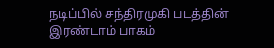நடிப்பில் சந்திரமுகி படத்தின் இரண்டாம் பாகம்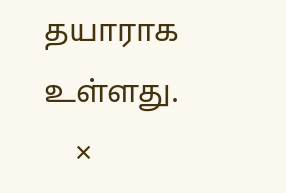தயாராக உள்ளது.
    ×